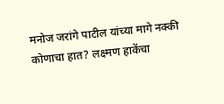मनोज जरांगे पाटील यांच्या मागे नक्की कोणाचा हात? लक्ष्मण हाकेंचा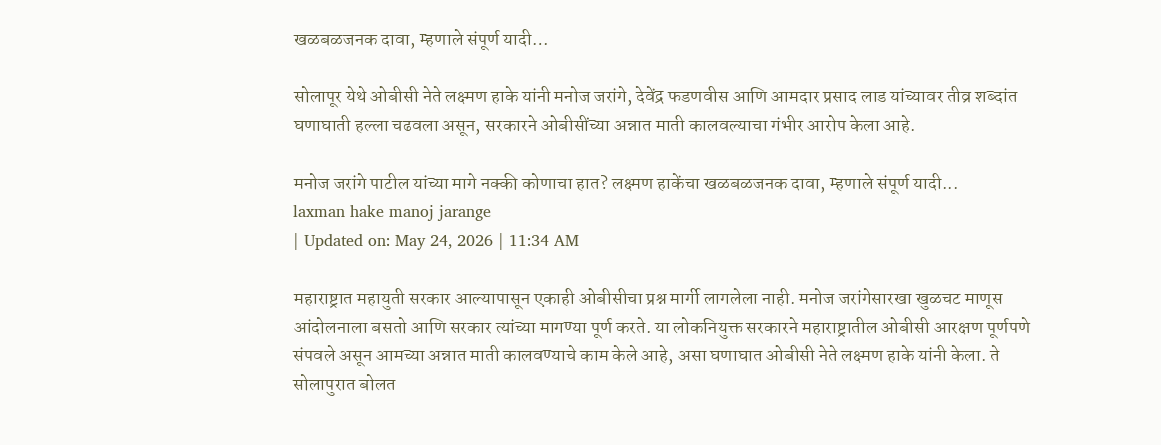खळबळजनक दावा, म्हणाले संपूर्ण यादी…

सोलापूर येथे ओबीसी नेते लक्ष्मण हाके यांनी मनोज जरांगे, देवेंद्र फडणवीस आणि आमदार प्रसाद लाड यांच्यावर तीव्र शब्दांत घणाघाती हल्ला चढवला असून, सरकारने ओबीसींच्या अन्नात माती कालवल्याचा गंभीर आरोप केला आहे.

मनोज जरांगे पाटील यांच्या मागे नक्की कोणाचा हात? लक्ष्मण हाकेंचा खळबळजनक दावा, म्हणाले संपूर्ण यादी...
laxman hake manoj jarange
| Updated on: May 24, 2026 | 11:34 AM

महाराष्ट्रात महायुती सरकार आल्यापासून एकाही ओबीसीचा प्रश्न मार्गी लागलेला नाही. मनोज जरांगेसारखा खुळचट माणूस आंदोलनाला बसतो आणि सरकार त्यांच्या मागण्या पूर्ण करते. या लोकनियुक्त सरकारने महाराष्ट्रातील ओबीसी आरक्षण पूर्णपणे संपवले असून आमच्या अन्नात माती कालवण्याचे काम केले आहे, असा घणाघात ओबीसी नेते लक्ष्मण हाके यांनी केला. ते सोलापुरात बोलत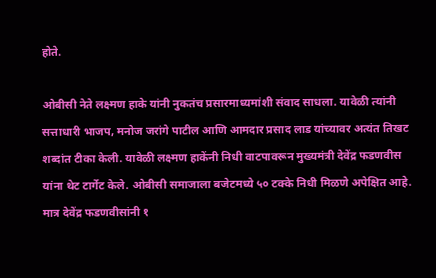होते.

ओबीसी नेते लक्ष्मण हाके यांनी नुकतंच प्रसारमाध्यमांशी संवाद साधला. यावेळी त्यांनी सत्ताधारी भाजप, मनोज जरांगे पाटील आणि आमदार प्रसाद लाड यांच्यावर अत्यंत तिखट शब्दांत टीका केली. यावेळी लक्ष्मण हाकेंनी निधी वाटपावरून मुख्यमंत्री देवेंद्र फडणवीस यांना थेट टार्गेट केले. ओबीसी समाजाला बजेटमध्ये ५० टक्के निधी मिळणे अपेक्षित आहे. मात्र देवेंद्र फडणवीसांनी १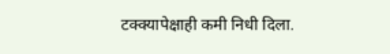टक्क्यापेक्षाही कमी निधी दिला.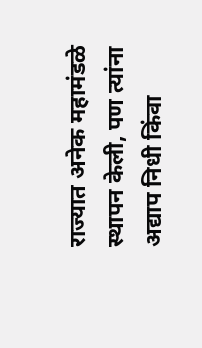राज्यात अनेक महामंडळे स्थापन केली, पण त्यांना अद्याप निधी किंवा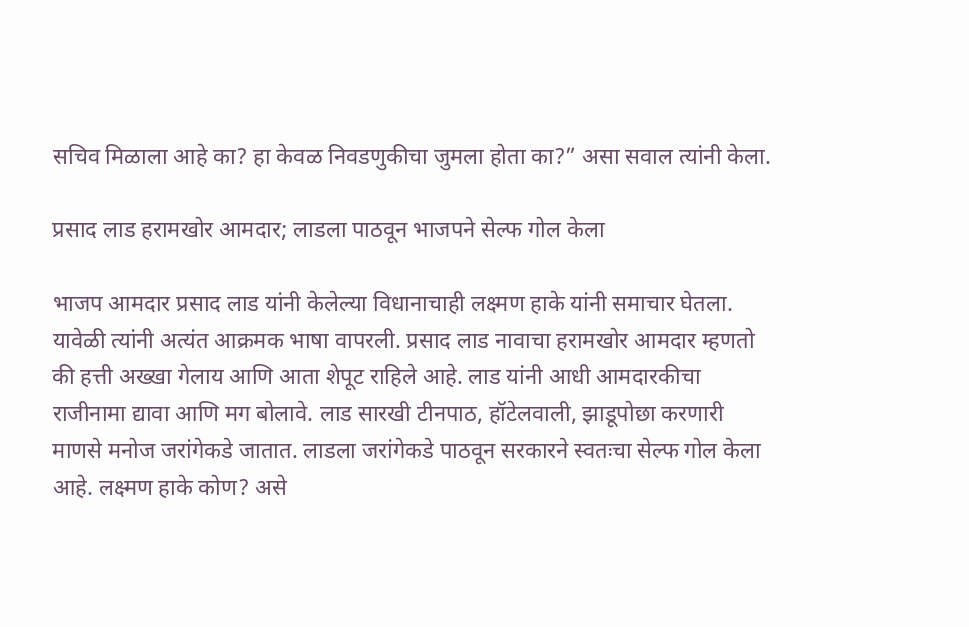सचिव मिळाला आहे का? हा केवळ निवडणुकीचा जुमला होता का?” असा सवाल त्यांनी केला.

प्रसाद लाड हरामखोर आमदार; लाडला पाठवून भाजपने सेल्फ गोल केला

भाजप आमदार प्रसाद लाड यांनी केलेल्या विधानाचाही लक्ष्मण हाके यांनी समाचार घेतला. यावेळी त्यांनी अत्यंत आक्रमक भाषा वापरली. प्रसाद लाड नावाचा हरामखोर आमदार म्हणतो की हत्ती अख्खा गेलाय आणि आता शेपूट राहिले आहे. लाड यांनी आधी आमदारकीचा राजीनामा द्यावा आणि मग बोलावे. लाड सारखी टीनपाठ, हॉटेलवाली, झाडूपोछा करणारी माणसे मनोज जरांगेकडे जातात. लाडला जरांगेकडे पाठवून सरकारने स्वतःचा सेल्फ गोल केला आहे. लक्ष्मण हाके कोण? असे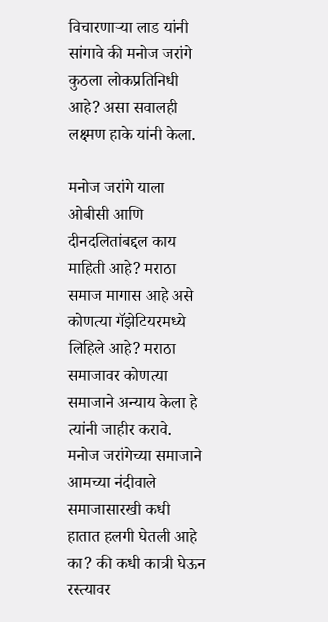विचारणाऱ्या लाड यांनी सांगावे की मनोज जरांगे कुठला लोकप्रतिनिधी आहे? असा सवालही लक्ष्मण हाके यांनी केला.

मनोज जरांगे याला ओबीसी आणि दीनदलितांबद्दल काय माहिती आहे? मराठा समाज मागास आहे असे कोणत्या गॅझेटियरमध्ये लिहिले आहे? मराठा समाजावर कोणत्या समाजाने अन्याय केला हे त्यांनी जाहीर करावे. मनोज जरांगेच्या समाजाने आमच्या नंदीवाले समाजासारखी कधी हातात हलगी घेतली आहे का? की कधी कात्री घेऊन रस्त्यावर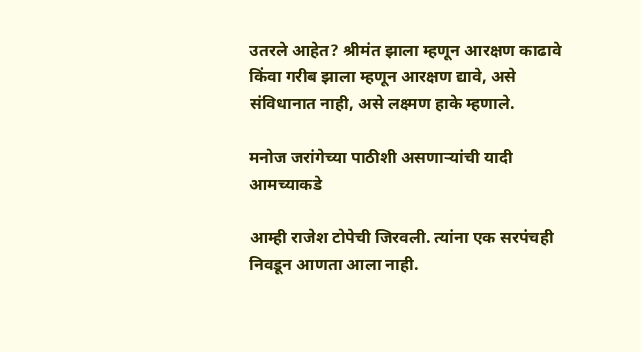उतरले आहेत? श्रीमंत झाला म्हणून आरक्षण काढावे किंवा गरीब झाला म्हणून आरक्षण द्यावे, असे संविधानात नाही, असे लक्ष्मण हाके म्हणाले.

मनोज जरांगेच्या पाठीशी असणाऱ्यांची यादी आमच्याकडे

आम्ही राजेश टोपेची जिरवली. त्यांना एक सरपंचही निवडून आणता आला नाही.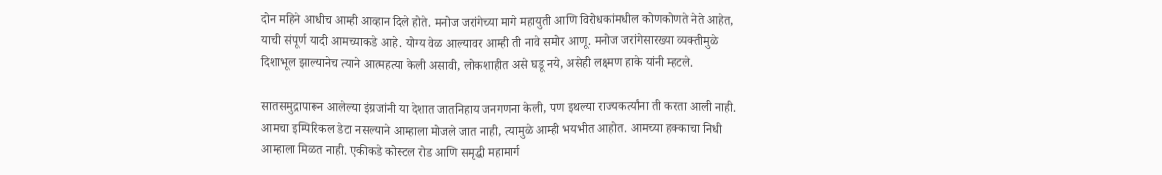दोन महिने आधीच आम्ही आव्हान दिले होते. मनोज जरांगेच्या मागे महायुती आणि विरोधकांमधील कोणकोणते नेते आहेत, याची संपूर्ण यादी आमच्याकडे आहे. योग्य वेळ आल्यावर आम्ही ती नावे समोर आणू. मनोज जरांगेसारख्या व्यक्तीमुळे दिशाभूल झाल्यानेच त्याने आत्महत्या केली असावी, लोकशाहीत असे घडू नये, असेही लक्ष्मण हाके यांनी म्हटले.

सातसमुद्रापारून आलेल्या इंग्रजांनी या देशात जातनिहाय जनगणना केली, पण इथल्या राज्यकर्त्यांना ती करता आली नाही. आमचा इम्पिरिकल डेटा नसल्याने आम्हाला मोजले जात नाही, त्यामुळे आम्ही भयभीत आहोत. आमच्या हक्काचा निधी आम्हाला मिळत नाही. एकीकडे कोस्टल रोड आणि समृद्धी महामार्ग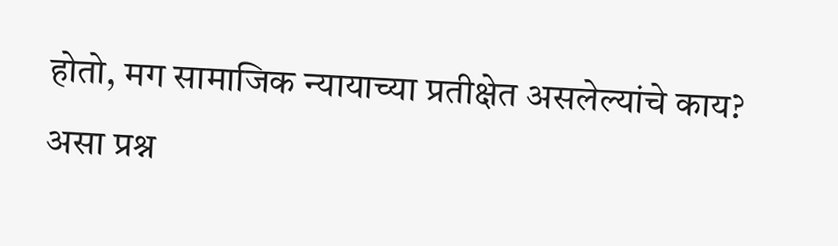होतो, मग सामाजिक न्यायाच्या प्रतीक्षेत असलेल्यांचे काय? असा प्रश्न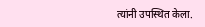त्यांनी उपस्थित केला.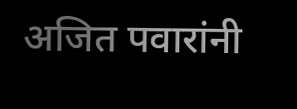अजित पवारांनी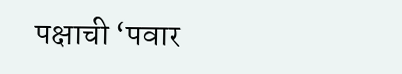पक्षाची ‘पवार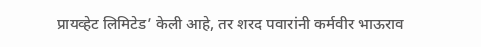प्रायव्हेट लिमिटेड’ केली आहे, तर शरद पवारांनी कर्मवीर भाऊराव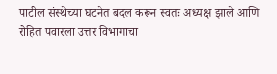पाटील संस्थेच्या घटनेत बदल करून स्वतः अध्यक्ष झाले आणि रोहित पवारला उत्तर विभागाचा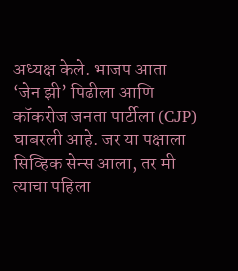अध्यक्ष केले. भाजप आता ‘जेन झी’ पिढीला आणि कॉकरोज जनता पार्टीला (CJP) घाबरली आहे. जर या पक्षाला सिव्हिक सेन्स आला, तर मी त्याचा पहिला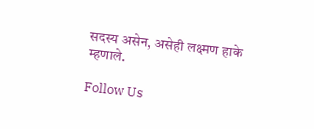सदस्य असेन, असेही लक्ष्मण हाके म्हणाले.

Follow Us